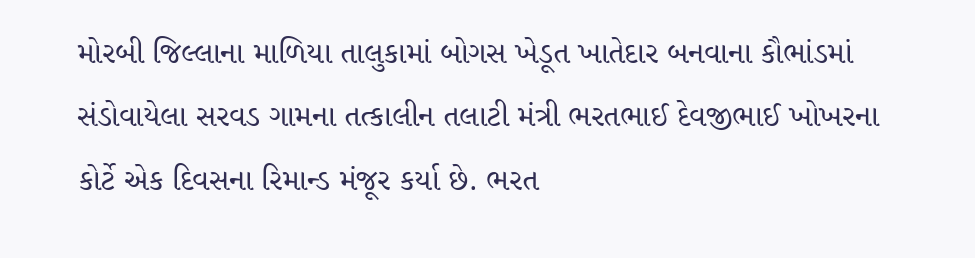મોરબી જિલ્લાના માળિયા તાલુકામાં બોગસ ખેડૂત ખાતેદાર બનવાના કૌભાંડમાં સંડોવાયેલા સરવડ ગામના તત્કાલીન તલાટી મંત્રી ભરતભાઈ દેવજીભાઈ ખોખરના કોર્ટે એક દિવસના રિમાન્ડ મંજૂર કર્યા છે. ભરત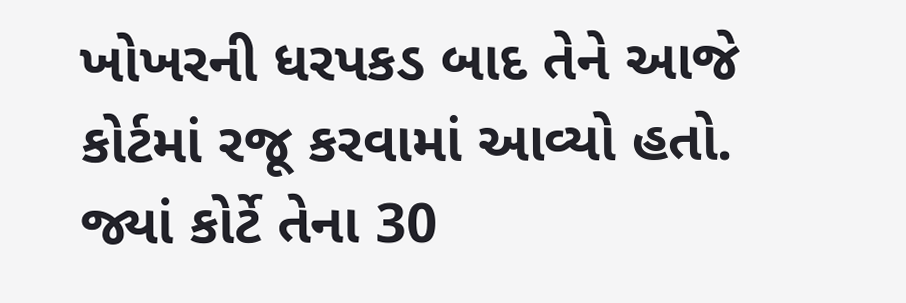ખોખરની ધરપકડ બાદ તેને આજે કોર્ટમાં રજૂ કરવામાં આવ્યો હતો. જ્યાં કોર્ટે તેના 30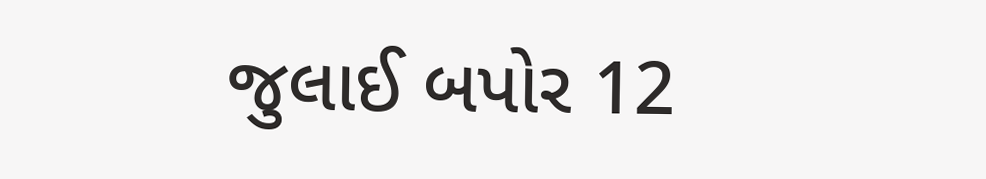જુલાઈ બપોર 12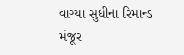વાગ્યા સુધીના રિમાન્ડ મંજૂર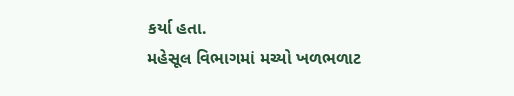કર્યા હતા.
મહેસૂલ વિભાગમાં મચ્યો ખળભળાટ